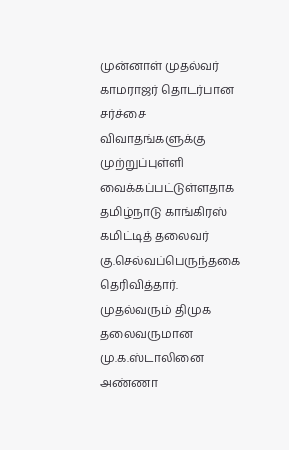முன்னாள் முதல்வர் காமராஜர் தொடர்பான சர்ச்சை விவாதங்களுக்கு முற்றுப்புள்ளி வைக்கப்பட்டுள்ளதாக தமிழ்நாடு காங்கிரஸ் கமிட்டித் தலைவர் கு.செல்வப்பெருந்தகை தெரிவித்தார்.
முதல்வரும் திமுக தலைவருமான மு.க.ஸ்டாலினை அண்ணா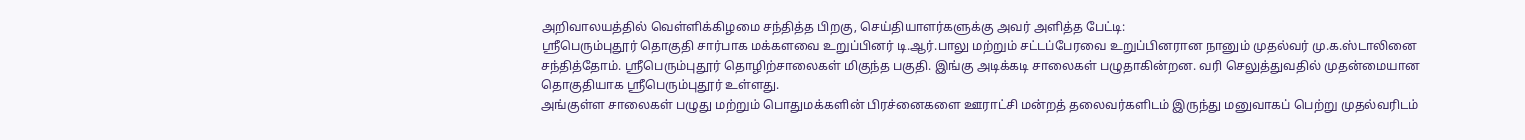அறிவாலயத்தில் வெள்ளிக்கிழமை சந்தித்த பிறகு, செய்தியாளர்களுக்கு அவர் அளித்த பேட்டி:
ஸ்ரீபெரும்புதூர் தொகுதி சார்பாக மக்களவை உறுப்பினர் டி.ஆர்.பாலு மற்றும் சட்டப்பேரவை உறுப்பினரான நானும் முதல்வர் மு.க.ஸ்டாலினை சந்தித்தோம். ஸ்ரீபெரும்புதூர் தொழிற்சாலைகள் மிகுந்த பகுதி. இங்கு அடிக்கடி சாலைகள் பழுதாகின்றன. வரி செலுத்துவதில் முதன்மையான தொகுதியாக ஸ்ரீபெரும்புதூர் உள்ளது.
அங்குள்ள சாலைகள் பழுது மற்றும் பொதுமக்களின் பிரச்னைகளை ஊராட்சி மன்றத் தலைவர்களிடம் இருந்து மனுவாகப் பெற்று முதல்வரிடம்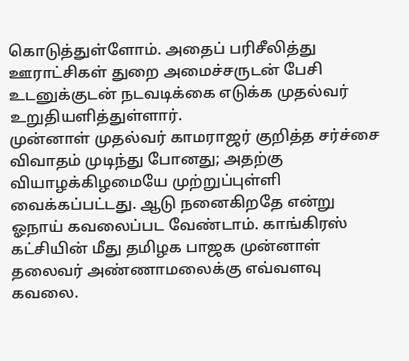கொடுத்துள்ளோம். அதைப் பரிசீலித்து ஊராட்சிகள் துறை அமைச்சருடன் பேசி உடனுக்குடன் நடவடிக்கை எடுக்க முதல்வர் உறுதியளித்துள்ளார்.
முன்னாள் முதல்வர் காமராஜர் குறித்த சர்ச்சை விவாதம் முடிந்து போனது; அதற்கு வியாழக்கிழமையே முற்றுப்புள்ளி வைக்கப்பட்டது. ஆடு நனைகிறதே என்று ஓநாய் கவலைப்பட வேண்டாம். காங்கிரஸ் கட்சியின் மீது தமிழக பாஜக முன்னாள் தலைவர் அண்ணாமலைக்கு எவ்வளவு கவலை.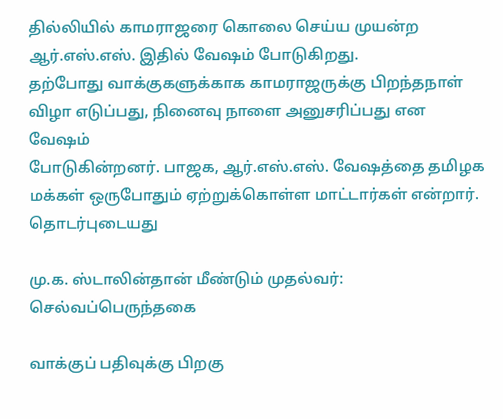தில்லியில் காமராஜரை கொலை செய்ய முயன்ற ஆர்.எஸ்.எஸ். இதில் வேஷம் போடுகிறது.
தற்போது வாக்குகளுக்காக காமராஜருக்கு பிறந்தநாள் விழா எடுப்பது, நினைவு நாளை அனுசரிப்பது என வேஷம்
போடுகின்றனர். பாஜக, ஆர்.எஸ்.எஸ். வேஷத்தை தமிழக மக்கள் ஒருபோதும் ஏற்றுக்கொள்ள மாட்டார்கள் என்றார்.
தொடர்புடையது

மு.க. ஸ்டாலின்தான் மீண்டும் முதல்வர்: செல்வப்பெருந்தகை

வாக்குப் பதிவுக்கு பிறகு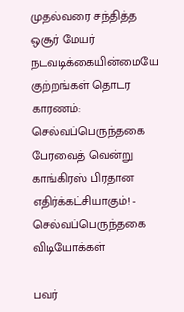முதல்வரை சந்தித்த ஒசூர் மேயர்
நடவடிக்கையின்மையே குற்றங்கள் தொடர காரணம்: செல்வப்பெருந்தகை
பேரவைத் வென்று காங்கிரஸ் பிரதான எதிர்க்கட்சியாகும்! - செல்வப்பெருந்தகை
விடியோக்கள்

பவர்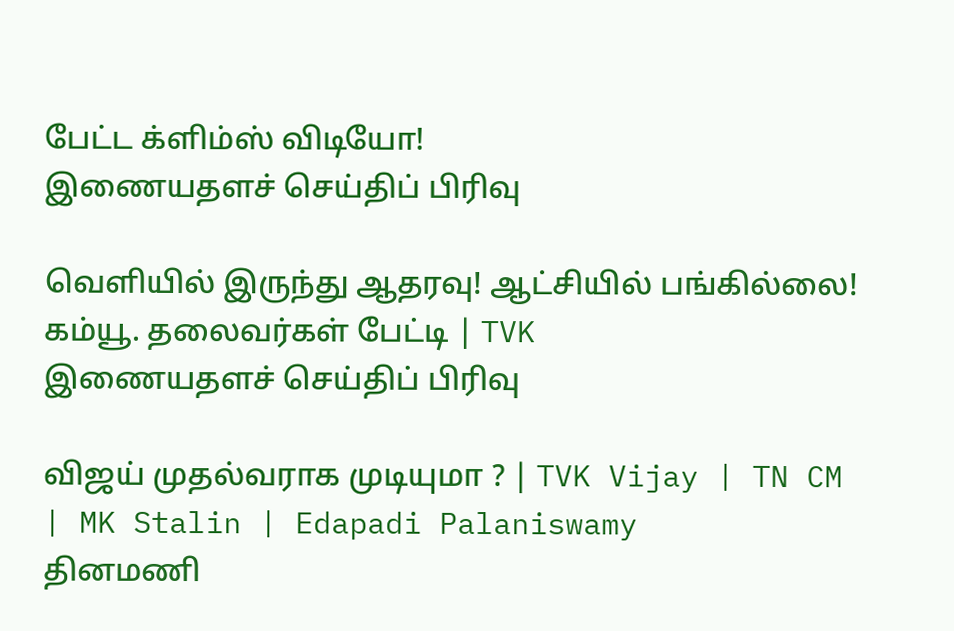பேட்ட க்ளிம்ஸ் விடியோ!
இணையதளச் செய்திப் பிரிவு

வெளியில் இருந்து ஆதரவு! ஆட்சியில் பங்கில்லை! கம்யூ. தலைவர்கள் பேட்டி | TVK
இணையதளச் செய்திப் பிரிவு

விஜய் முதல்வராக முடியுமா ? | TVK Vijay | TN CM | MK Stalin | Edapadi Palaniswamy
தினமணி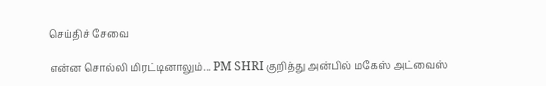செய்திச் சேவை

என்ன சொல்லி மிரட்டினாலும்... PM SHRI குறித்து அன்பில் மகேஸ் அட்வைஸ்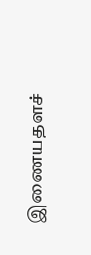இணையதளச்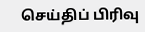செய்திப் பிரிவு